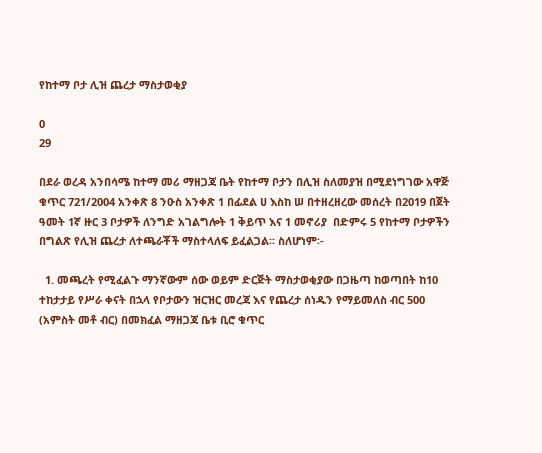የከተማ ቦታ ሊዝ ጨረታ ማስታወቂያ

0
29

በደራ ወረዳ አንበሳሜ ከተማ መሪ ማዘጋጃ ቤት የከተማ ቦታን በሊዝ ስለመያዝ በሚደነግገው አዋጅ ቁጥር 721/2004 አንቀጽ 8 ንዑስ አንቀጽ 1 በፊደል ሀ እስከ ሠ በተዘረዘረው መሰረት በ2019 በጀት ዓመት 1ኛ ዙር 3 ቦታዎች ለንግድ አገልግሎት 1 ቅይጥ እና 1 መኖሪያ  በድምሩ 5 የከተማ ቦታዎችን በግልጽ የሊዝ ጨረታ ለተጫራቾች ማስተላለፍ ይፈልጋል፡፡ ስለሆነም፡-

  1. መጫረት የሚፈልጉ ማንኛውም ሰው ወይም ድርጅት ማስታወቂያው በጋዜጣ ከወጣበት ከ10 ተከታታይ የሥራ ቀናት በኋላ የቦታውን ዝርዝር መረጃ እና የጨረታ ሰነዱን የማይመለስ ብር 500 (አምስት መቶ ብር) በመክፈል ማዘጋጃ ቤቱ ቢሮ ቁጥር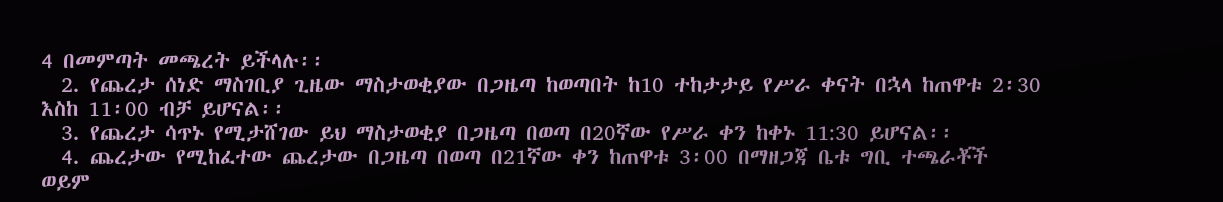4 በመምጣት መጫረት ይችላሉ፡፡
  2. የጨረታ ሰነድ ማስገቢያ ጊዜው ማስታወቂያው በጋዜጣ ከወጣበት ከ10 ተከታታይ የሥራ ቀናት በኋላ ከጠዋቱ 2፡30 እስከ 11፡00 ብቻ ይሆናል፡፡
  3. የጨረታ ሳጥኑ የሚታሸገው ይህ ማስታወቂያ በጋዜጣ በወጣ በ20ኛው የሥራ ቀን ከቀኑ 11:30 ይሆናል፡፡
  4. ጨረታው የሚከፈተው ጨረታው በጋዜጣ በወጣ በ21ኛው ቀን ከጠዋቱ 3፡00 በማዘጋጃ ቤቱ ግቢ ተጫራቾች ወይም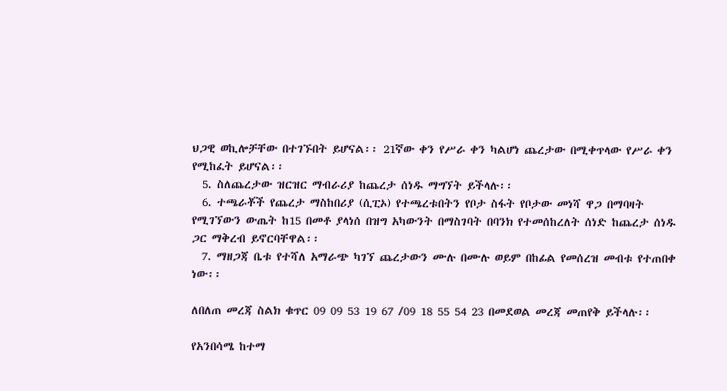ህጋዊ ወኪሎቻቸው በተገኙበት ይሆናል፡፡ 21ኛው ቀን የሥራ ቀን ካልሆነ ጨረታው በሚቀጥላው የሥራ ቀን የሚከፈት ይሆናል፡፡
  5. ስለጨረታው ዝርዝር ማብራሪያ ከጨረታ ሰነዱ ማግኘት ይችላሉ፡፡
  6. ተጫራቾች የጨረታ ማስከበሪያ (ሲፒኦ) የተጫረቱበትን የቦታ ስፋት የቦታው መነሻ ዋጋ በማባዛት የሚገኘውን ውጤት ከ15 በመቶ ያላነሰ በዝግ አካውንት በማስገባት በባንክ የተመሰከረለት ሰነድ ከጨረታ ሰነዱ ጋር ማቅረብ ይኖርባቸዋል፡፡
  7. ማዘጋጃ ቤቱ የተሻለ አማራጭ ካገኘ ጨረታውን ሙሉ በሙሉ ወይም በከፊል የመሰረዝ መብቱ የተጠበቀ ነው፡፡

ለበለጠ መረጃ ስልክ ቁጥር 09 09 53 19 67 /09 18 55 54 23 በመደወል መረጃ መጠየቅ ይችላሉ፡፡

የአንበሳሜ ከተማ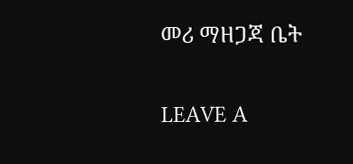መሪ ማዘጋጃ ቤት

LEAVE A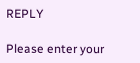REPLY

Please enter your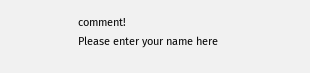comment!
Please enter your name here